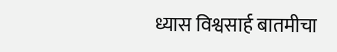ध्यास विश्वसार्ह बातमीचा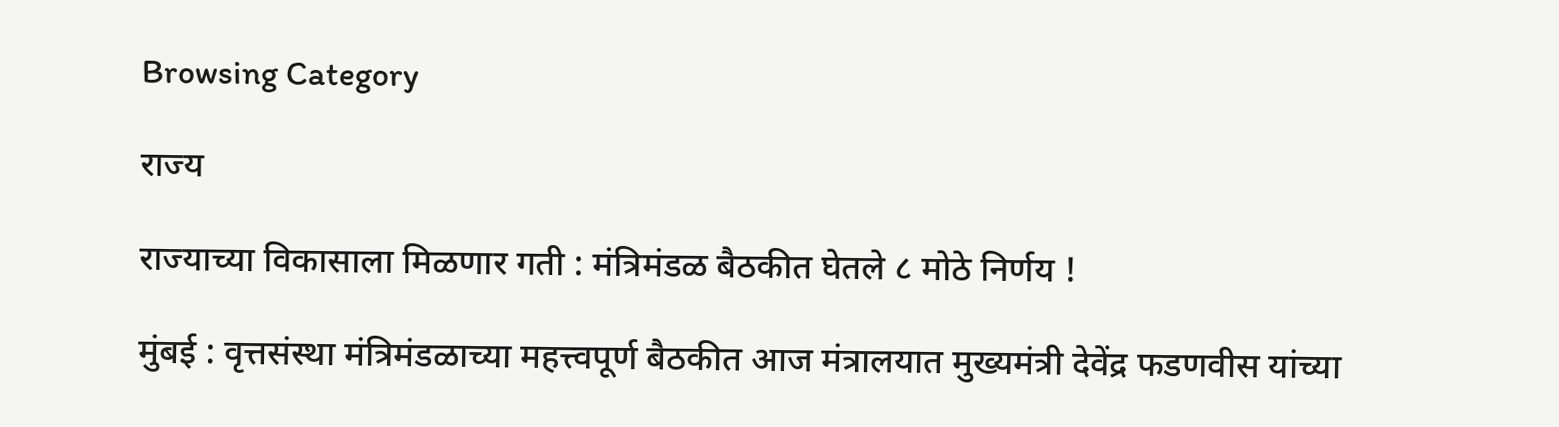Browsing Category

राज्य

राज्याच्या विकासाला मिळणार गती : मंत्रिमंडळ बैठकीत घेतले ८ मोठे निर्णय !

मुंबई : वृत्तसंस्था मंत्रिमंडळाच्या महत्त्वपूर्ण बैठकीत आज मंत्रालयात मुख्यमंत्री देवेंद्र फडणवीस यांच्या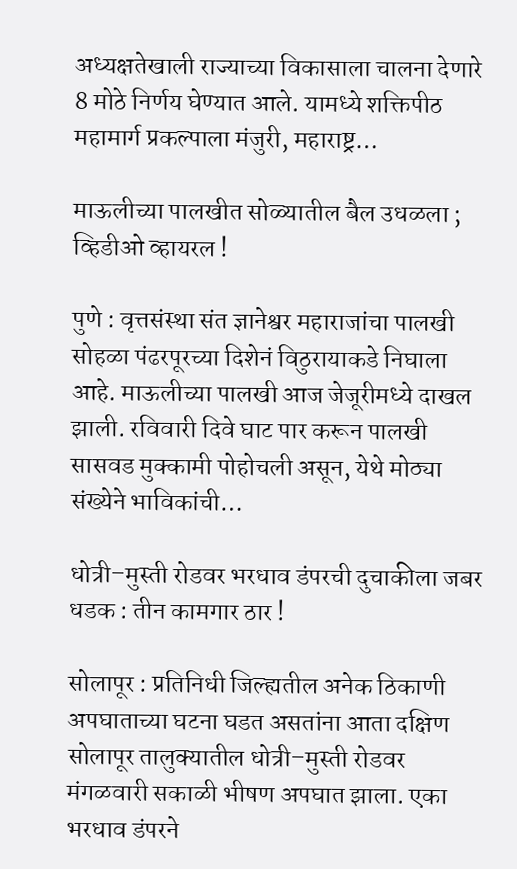अध्यक्षतेखाली राज्याच्या विकासाला चालना देणारे 8 मोठे निर्णय घेण्यात आले. यामध्ये शक्तिपीठ महामार्ग प्रकल्पाला मंजुरी, महाराष्ट्र…

माऊलीच्या पालखीत सोळ्यातील बैल उधळला ; व्हिडीओ व्हायरल !

पुणे : वृत्तसंस्था संत ज्ञानेश्वर महाराजांचा पालखी सोहळा पंढरपूरच्या दिशेनं विठुरायाकडे निघाला आहे. माऊलीच्या पालखी आज जेजूरीमध्ये दाखल झाली. रविवारी दिवे घाट पार करून पालखी सासवड मुक्कामी पोहोचली असून, येथे मोठ्या संख्येने भाविकांची…

धोत्री–मुस्ती रोडवर भरधाव डंपरची दुचाकीला जबर धडक : तीन कामगार ठार !

सोलापूर : प्रतिनिधी जिल्ह्यतील अनेक ठिकाणी अपघाताच्या घटना घडत असतांना आता दक्षिण सोलापूर तालुक्यातील धोत्री–मुस्ती रोडवर मंगळवारी सकाळी भीषण अपघात झाला. एका भरधाव डंपरने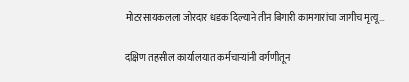मोटरसायकलला जोरदार धडक दिल्याने तीन बिगारी कामगारांचा जागीच मृत्यू…

दक्षिण तहसील कार्यालयात कर्मचाऱ्यांनी वर्गणीतून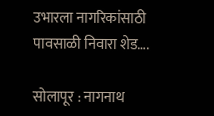उभारला नागरिकांसाठी पावसाळी निवारा शेड….

सोलापूर : नागनाथ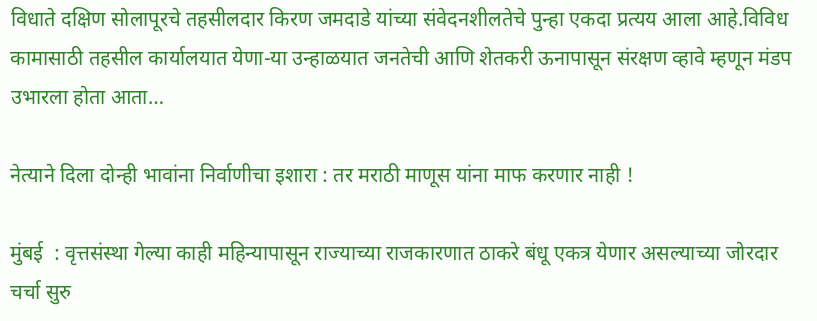विधाते दक्षिण सोलापूरचे तहसीलदार किरण जमदाडे यांच्या संवेदनशीलतेचे पुन्हा एकदा प्रत्यय आला आहे.विविध कामासाठी तहसील कार्यालयात येणा-या उन्हाळयात जनतेची आणि शेतकरी ऊनापासून संरक्षण व्हावे म्हणून मंडप उभारला होता आता…

नेत्याने दिला दोन्ही भावांना निर्वाणीचा इशारा : तर मराठी माणूस यांना माफ करणार नाही !

मुंबई  : वृत्तसंस्था गेल्या काही महिन्यापासून राज्याच्या राजकारणात ठाकरे बंधू एकत्र येणार असल्याच्या जोरदार चर्चा सुरु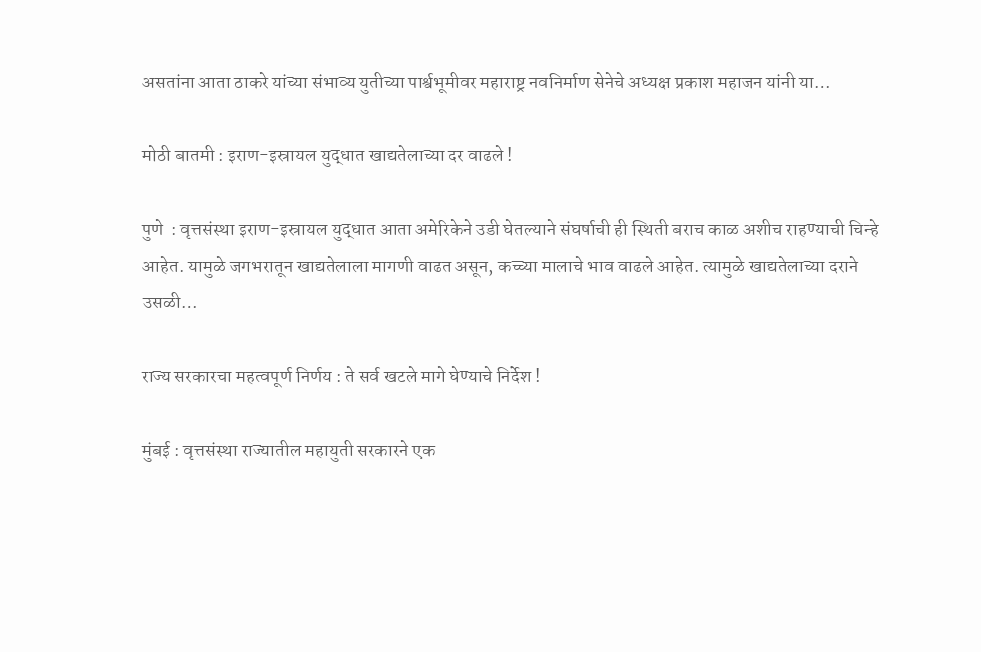असतांना आता ठाकरे यांच्या संभाव्य युतीच्या पार्श्वभूमीवर महाराष्ट्र नवनिर्माण सेनेचे अध्यक्ष प्रकाश महाजन यांनी या…

मोठी बातमी : इराण-इस्रायल युद्धात खाद्यतेलाच्या दर वाढले !

पुणे  : वृत्तसंस्था इराण-इस्रायल युद्धात आता अमेरिकेने उडी घेतल्याने संघर्षाची ही स्थिती बराच काळ अशीच राहण्याची चिन्हे आहेत. यामुळे जगभरातून खाद्यतेलाला मागणी वाढत असून, कच्च्या मालाचे भाव वाढले आहेत. त्यामुळे खाद्यतेलाच्या दराने उसळी…

राज्य सरकारचा महत्वपूर्ण निर्णय : ते सर्व खटले मागे घेण्याचे निर्देश !

मुंबई : वृत्तसंस्था राज्यातील महायुती सरकारने एक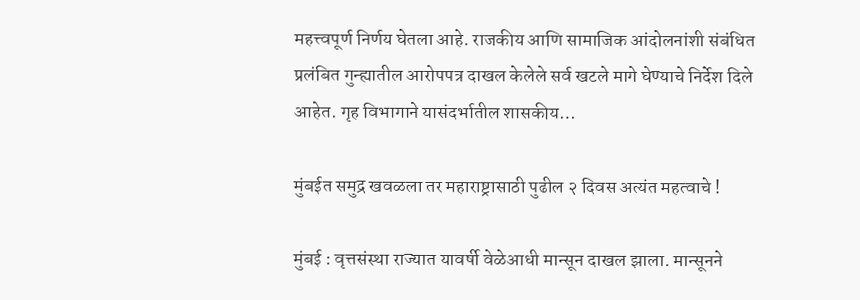महत्त्वपूर्ण निर्णय घेतला आहे. राजकीय आणि सामाजिक आंदोलनांशी संबंधित प्रलंबित गुन्ह्यातील आरोपपत्र दाखल केलेले सर्व खटले मागे घेण्याचे निर्देश दिले आहेत. गृह विभागाने यासंदर्भातील शासकीय…

मुंबईत समुद्र खवळला तर महाराष्ट्रासाठी पुढील २ दिवस अत्यंत महत्वाचे !

मुंबई : वृत्तसंस्था राज्यात यावर्षी वेळेआधी मान्सून दाखल झाला. मान्सूनने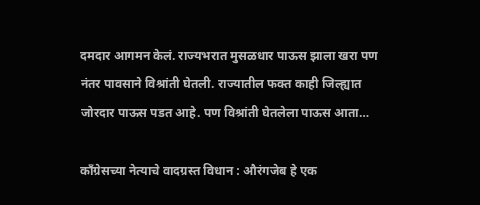दमदार आगमन केलं. राज्यभरात मुसळधार पाऊस झाला खरा पण नंतर पावसाने विश्रांती घेतली. राज्यातील फक्त काही जिल्ह्यात जोरदार पाऊस पडत आहे. पण विश्रांती घेतलेला पाऊस आता…

कॉंग्रेसच्या नेत्याचे वादग्रस्त विधान : औरंगजेब हे एक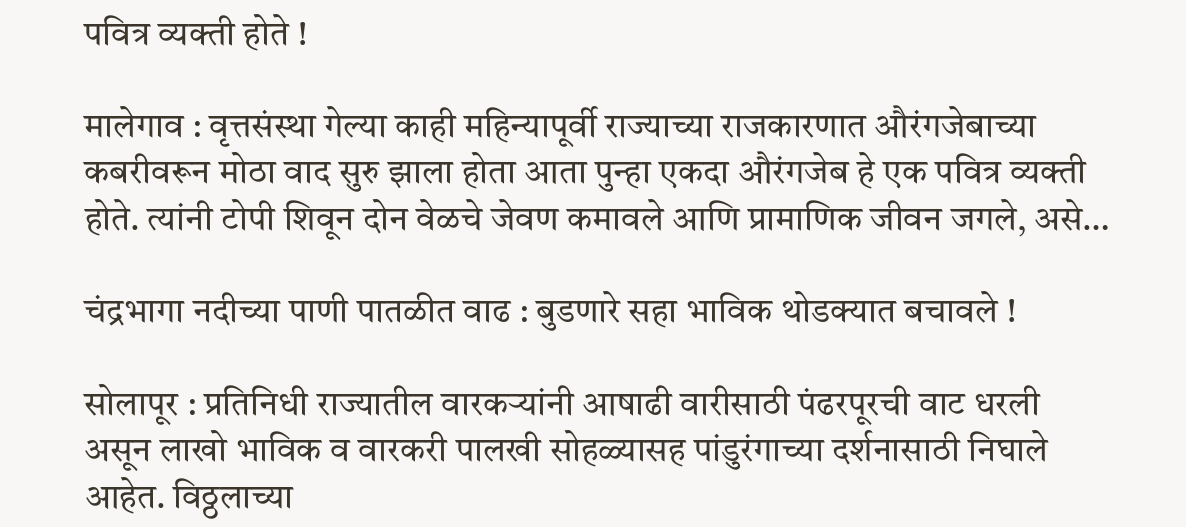पवित्र व्यक्ती होते !

मालेगाव : वृत्तसंस्था गेल्या काही महिन्यापूर्वी राज्याच्या राजकारणात औरंगजेबाच्या कबरीवरून मोठा वाद सुरु झाला होता आता पुन्हा एकदा औरंगजेब हे एक पवित्र व्यक्ती होते. त्यांनी टोपी शिवून दोन वेळचे जेवण कमावले आणि प्रामाणिक जीवन जगले, असे…

चंद्रभागा नदीच्या पाणी पातळीत वाढ : बुडणारे सहा भाविक थोडक्यात बचावले !

सोलापूर : प्रतिनिधी राज्यातील वारकऱ्यांनी आषाढी वारीसाठी पंढरपूरची वाट धरली असून लाखो भाविक व वारकरी पालखी सोहळ्यासह पांडुरंगाच्या दर्शनासाठी निघाले आहेत. विठ्ठलाच्या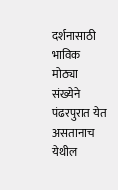दर्शनासाठी भाविक मोठ्या संख्येने पंढरपुरात येत असतानाच येथील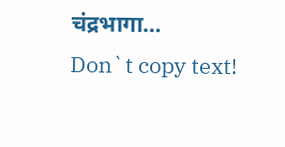चंद्रभागा…
Don`t copy text!